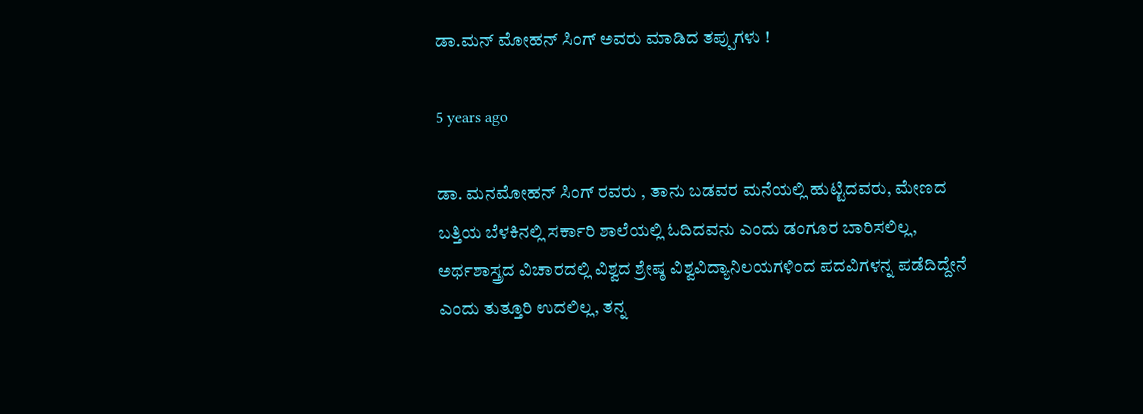ಡಾ.ಮನ್ ಮೋಹನ್ ಸಿಂಗ್ ಅವರು ಮಾಡಿದ ತಪ್ಪುಗಳು !

5 years ago

ಡಾ. ಮನಮೋಹನ್ ಸಿಂಗ್ ರವರು , ತಾನು ಬಡವರ ಮನೆಯಲ್ಲಿ ಹುಟ್ಟಿದವರು, ಮೇಣದ ಬತ್ತಿಯ ಬೆಳಕಿನಲ್ಲಿ ಸರ್ಕಾರಿ ಶಾಲೆಯಲ್ಲಿ ಓದಿದವನು ಎಂದು ಡಂಗೂರ ಬಾರಿಸಲಿಲ್ಲ, ಅರ್ಥಶಾಸ್ತ್ರದ ವಿಚಾರದಲ್ಲಿ ವಿಶ್ವದ ಶ್ರೇಷ್ಠ ವಿಶ್ವವಿದ್ಯಾನಿಲಯಗಳಿಂದ ಪದವಿಗಳನ್ನ ಪಡೆದಿದ್ದೇನೆ ಎಂದು ತುತ್ತೂರಿ ಉದಲಿಲ್ಲ, ತನ್ನ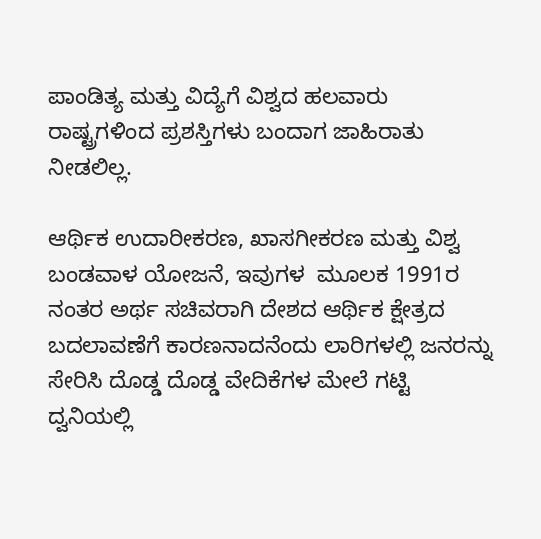ಪಾಂಡಿತ್ಯ ಮತ್ತು ವಿದ್ಯೆಗೆ ವಿಶ್ವದ ಹಲವಾರು ರಾಷ್ಟ್ರಗಳಿಂದ ಪ್ರಶಸ್ತಿಗಳು ಬಂದಾಗ ಜಾಹಿರಾತು ನೀಡಲಿಲ್ಲ.

ಆರ್ಥಿಕ ಉದಾರೀಕರಣ, ಖಾಸಗೀಕರಣ ಮತ್ತು ವಿಶ್ವ ಬಂಡವಾಳ ಯೋಜನೆ, ಇವುಗಳ  ಮೂಲಕ 1991ರ ನಂತರ ಅರ್ಥ ಸಚಿವರಾಗಿ ದೇಶದ ಆರ್ಥಿಕ ಕ್ಷೇತ್ರದ ಬದಲಾವಣೆಗೆ ಕಾರಣನಾದನೆಂದು ಲಾರಿಗಳಲ್ಲಿ ಜನರನ್ನು ಸೇರಿಸಿ ದೊಡ್ಡ ದೊಡ್ಡ ವೇದಿಕೆಗಳ ಮೇಲೆ ಗಟ್ಟಿ ದ್ವನಿಯಲ್ಲಿ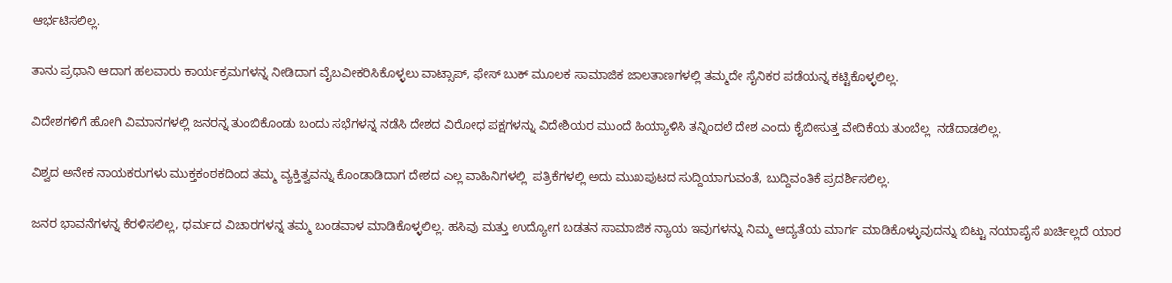ಆರ್ಭಟಿಸಲಿಲ್ಲ.

ತಾನು ಪ್ರಧಾನಿ ಆದಾಗ ಹಲವಾರು ಕಾರ್ಯಕ್ರಮಗಳನ್ನ ನೀಡಿದಾಗ ವೈಬವೀಕರಿಸಿಕೊಳ್ಳಲು ವಾಟ್ಸಾಪ್, ಫೇಸ್ ಬುಕ್ ಮೂಲಕ ಸಾಮಾಜಿಕ ಜಾಲತಾಣಗಳಲ್ಲಿ ತಮ್ಮದೇ ಸೈನಿಕರ ಪಡೆಯನ್ನ ಕಟ್ಟಿಕೊಳ್ಳಲಿಲ್ಲ.

ವಿದೇಶಗಳಿಗೆ ಹೋಗಿ ವಿಮಾನಗಳಲ್ಲಿ ಜನರನ್ನ ತುಂಬಿಕೊಂಡು ಬಂದು ಸಭೆಗಳನ್ನ ನಡೆಸಿ ದೇಶದ ವಿರೋಧ ಪಕ್ಷಗಳನ್ನು ವಿದೇಶಿಯರ ಮುಂದೆ ಹಿಯ್ಯಾಳಿಸಿ ತನ್ನಿಂದಲೆ ದೇಶ ಎಂದು ಕೈಬೀಸುತ್ತ ವೇದಿಕೆಯ ತುಂಬೆಲ್ಲ  ನಡೆದಾಡಲಿಲ್ಲ.

ವಿಶ್ವದ ಅನೇಕ ನಾಯಕರುಗಳು ಮುಕ್ತಕಂಠಕದಿಂದ ತಮ್ಮ ವ್ಯಕ್ತಿತ್ವವನ್ನು ಕೊಂಡಾಡಿದಾಗ ದೇಶದ ಎಲ್ಲ ವಾಹಿನಿಗಳಲ್ಲಿ  ಪತ್ರಿಕೆಗಳಲ್ಲಿ ಅದು ಮುಖಪುಟದ ಸುದ್ದಿಯಾಗುವಂತೆ, ಬುದ್ದಿವಂತಿಕೆ ಪ್ರದರ್ಶಿಸಲಿಲ್ಲ.

ಜನರ ಭಾವನೆಗಳನ್ನ ಕೆರಳಿಸಲಿಲ್ಲ, ಧರ್ಮದ ವಿಚಾರಗಳನ್ನ ತಮ್ಮ ಬಂಡವಾಳ ಮಾಡಿಕೊಳ್ಳಲಿಲ್ಲ. ಹಸಿವು ಮತ್ತು ಉದ್ಯೋಗ ಬಡತನ ಸಾಮಾಜಿಕ ನ್ಯಾಯ ಇವುಗಳನ್ನು ನಿಮ್ಮ ಆದ್ಯತೆಯ ಮಾರ್ಗ ಮಾಡಿಕೊಳ್ಳುವುದನ್ನು ಬಿಟ್ಟು ನಯಾಪೈಸೆ ಖರ್ಚಿಲ್ಲದೆ ಯಾರ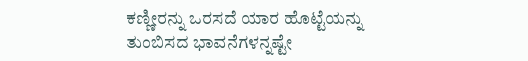ಕಣ್ಣೀರನ್ನು ಒರಸದೆ ಯಾರ ಹೊಟ್ಟೆಯನ್ನು ತುಂಬಿಸದ ಭಾವನೆಗಳನ್ನಷ್ಟೇ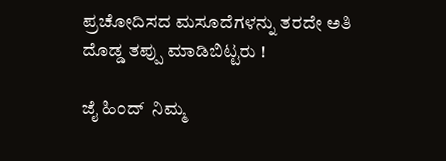ಪ್ರಚೋದಿಸದ ಮಸೂದೆಗಳನ್ನು ತರದೇ ಅತಿ ದೊಡ್ಡ ತಪ್ಪು ಮಾಡಿಬಿಟ್ಟರು !

ಜೈ ಹಿಂದ್  ನಿಮ್ಮ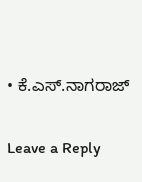• ಕೆ.ಎಸ್.ನಾಗರಾಜ್

Leave a Reply